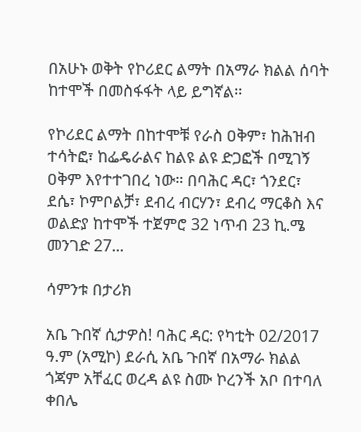በአሁኑ ወቅት የኮሪደር ልማት በአማራ ክልል ሰባት ከተሞች በመስፋፋት ላይ ይግኛል፡፡

የኮሪደር ልማት በከተሞቹ የራስ ዐቅም፣ ከሕዝብ ተሳትፎ፣ ከፌዴራልና ከልዩ ልዩ ድጋፎች በሚገኝ ዐቅም እየተተገበረ ነው። በባሕር ዳር፣ ጎንደር፣ ደሴ፣ ኮምቦልቻ፣ ደብረ ብርሃን፣ ደብረ ማርቆስ እና ወልድያ ከተሞች ተጀምሮ 32 ነጥብ 23 ኪ.ሜ መንገድ 27...

ሳምንቱ በታሪክ

አቤ ጉበኛ ሲታዎስ! ባሕር ዳር: የካቲት 02/2017 ዓ.ም (አሚኮ) ደራሲ አቤ ጉበኛ በአማራ ክልል ጎጃም አቸፈር ወረዳ ልዩ ስሙ ኮረንች አቦ በተባለ ቀበሌ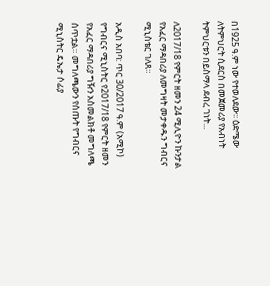በ1925 ዓ.ም ነው የተወለደው፡፡ ዕድሜው ለትምህርት ሲደርስ በመጀመሪያ የአብነት ትምህርቱን በይስማላ ደብረ ገነት...

ለ2017/18 የምርት ዘመን 24 ሚሊዮን ኩንታል የአፈር ማዳበሪያ ለመግዛት መታቀዱን ግብርና ሚኒስቴር ገለጸ።

አዲስ አበባ: ጥር 30/2017 ዓ.ም (አሚኮ) የግብርና ሚኒስትር የ2017/18 የምርት ዘመን የአፈር ማዳበሪያ ግዥን አስመልክቶ መግለጫ ሰጥቷል። መግለጫውን የሰጡት የግብርና ሚኒስትር ዴኤታ ሶፊያ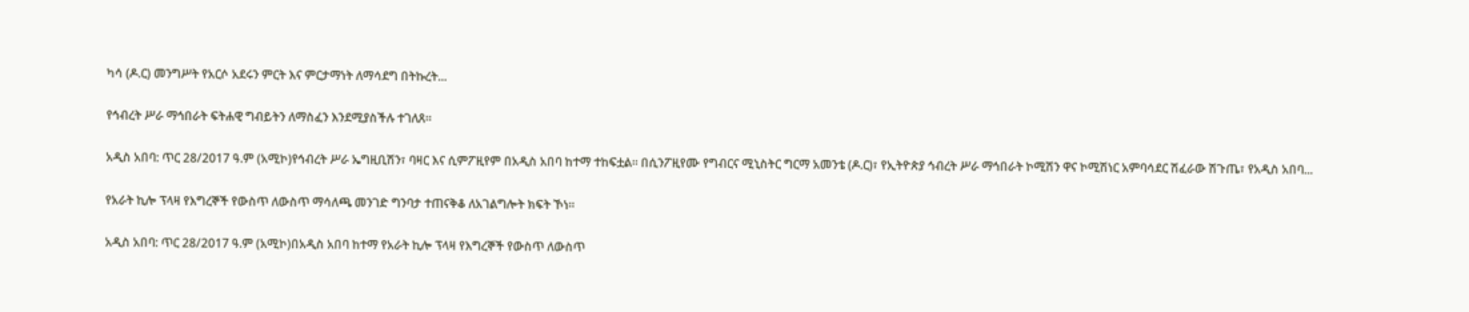ካሳ (ዶ.ር) መንግሥት የአርሶ አደሩን ምርት እና ምርታማነት ለማሳደግ በትኩረት...

የኅብረት ሥራ ማኅበራት ፍትሐዊ ግብይትን ለማስፈን እንደሚያስችሉ ተገለጸ።

አዲስ አበባ: ጥር 28/2017 ዓ.ም (አሚኮ)የኅብረት ሥራ ኤግዚቢሽን፣ ባዛር እና ሲምፖዚየም በአዲስ አበባ ከተማ ተከፍቷል። በሲንፖዚየሙ የግብርና ሚኒስትር ግርማ አመንቴ (ዶ.ር)፣ የኢትዮጵያ ኅብረት ሥራ ማኅበራት ኮሚሽን ዋና ኮሚሽነር አምባሳደር ሽፈራው ሽጉጤ፣ የአዲስ አበባ...

የአራት ኪሎ ፕላዛ የእግረኞች የውስጥ ለውስጥ ማሳለጫ መንገድ ግንባታ ተጠናቅቆ ለአገልግሎት ክፍት ኾነ።

አዲስ አበባ: ጥር 28/2017 ዓ.ም (አሚኮ)በአዲስ አበባ ከተማ የአራት ኪሎ ፕላዛ የእግረኞች የውስጥ ለውስጥ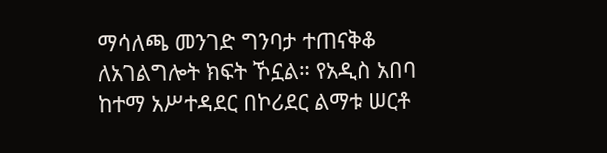ማሳለጫ መንገድ ግንባታ ተጠናቅቆ ለአገልግሎት ክፍት ኾኗል። የአዲስ አበባ ከተማ አሥተዳደር በኮሪደር ልማቱ ሠርቶ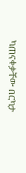ካጠናቀቃቸው በርካታ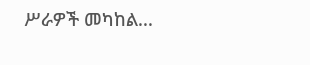ሥራዎች መካከል...